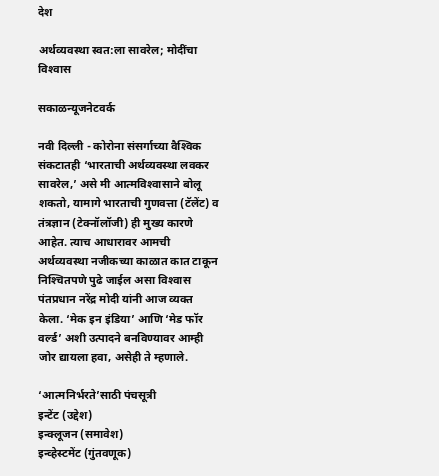देश

अर्थव्यवस्था स्वत:ला सावरेल; मोदींचा विश्‍वास

सकाळन्यूजनेटवर्क

नवी दिल्ली - कोरोना संसर्गाच्या वैश्‍विक संकटातही ‘भारताची अर्थव्यवस्था लवकर सावरेल,’ असे मी आत्मविश्‍वासाने बोलू शकतो, यामागे भारताची गुणवत्ता (टॅलेंट) व तंत्रज्ञान (टेक्‍नॉलॉजी) ही मुख्य कारणे आहेत. त्याच आधारावर आमची अर्थव्यवस्था नजीकच्या काळात कात टाकून निश्‍चितपणे पुढे जाईल असा विश्‍वास पंतप्रधान नरेंद्र मोदी यांनी आज व्यक्त केला. ‘मेक इन इंडिया’ आणि ‘मेड फॉर वर्ल्ड’ अशी उत्पादने बनविण्यावर आम्ही जोर द्यायला हवा, असेही ते म्हणाले.

‘आत्मनिर्भरते’साठी पंचसूत्री
इन्टेंट (उद्देश)
इन्क्‍लूजन (समावेश)
इन्व्हेस्टमेंट (गुंतवणूक)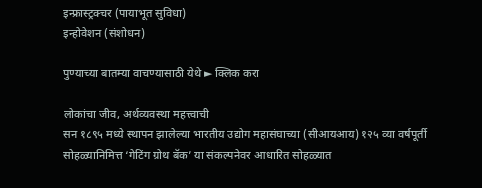इन्फ्रास्ट्रक्‍चर (पायाभूत सुविधा)
इन्होवेशन (संशोधन)

पुण्याच्या बातम्या वाचण्यासाठी येथे ► क्लिक करा

लोकांचा जीव, अर्थव्यवस्था महत्त्वाची
सन १८९५ मध्ये स्थापन झालेल्या भारतीय उद्योग महासंघाच्या (सीआयआय) १२५ व्या वर्षपूर्ती सोहळ्यानिमित्त ‘गेटिंग ग्रोथ बॅक’ या संकल्पनेवर आधारित सोहळ्यात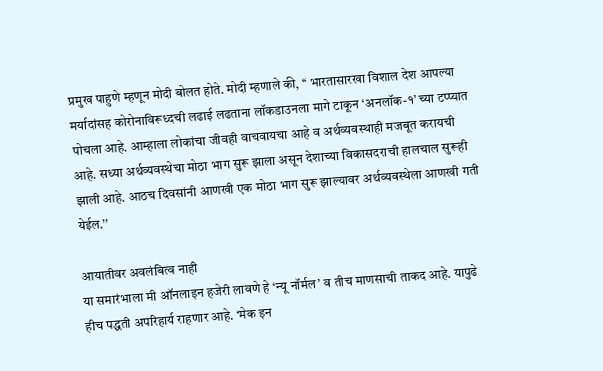प्रमुख पाहुणे म्हणून मोदी बोलत होते. मोदी म्हणाले की, ‘‘ भारतासारखा विशाल देश आपल्या मर्यादांसह कोरोनाविरूध्दची लढाई लढताना लॉकडाउनला मागे टाकून ‘अनलॉक-१’ च्या टप्प्यात पोचला आहे. आम्हाला लोकांचा जीवही वाचवायचा आहे व अर्थव्यवस्थाही मजबूत करायची आहे. सध्या अर्थव्यवस्थेचा मोठा भाग सुरू झाला असून देशाच्या विकासदराची हालचाल सुरूही झाली आहे. आठच दिवसांनी आणखी एक मोठा भाग सुरू झाल्यावर अर्थव्यवस्थेला आणखी गती येईल.’’

आयातीवर अवलंबित्व नाही
या समारंभाला मी ऑनलाइन हजेरी लावणे हे ‘न्यू नॉर्मल’ व तीच माणसाची ताकद आहे. यापुढे हीच पद्धती अपरिहार्य राहणार आहे. ‘मेक इन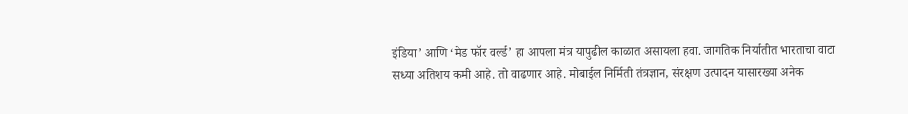इंडिया’ आणि ‘मेड फॉर वर्ल्ड’ हा आपला मंत्र यापुढील काळात असायला हवा. जागतिक निर्यातीत भारताचा वाटा सध्या अतिशय कमी आहे. तो वाढणार आहे. मोबाईल निर्मिती तंत्रज्ञान, संरक्षण उत्पादन यासारख्या अनेक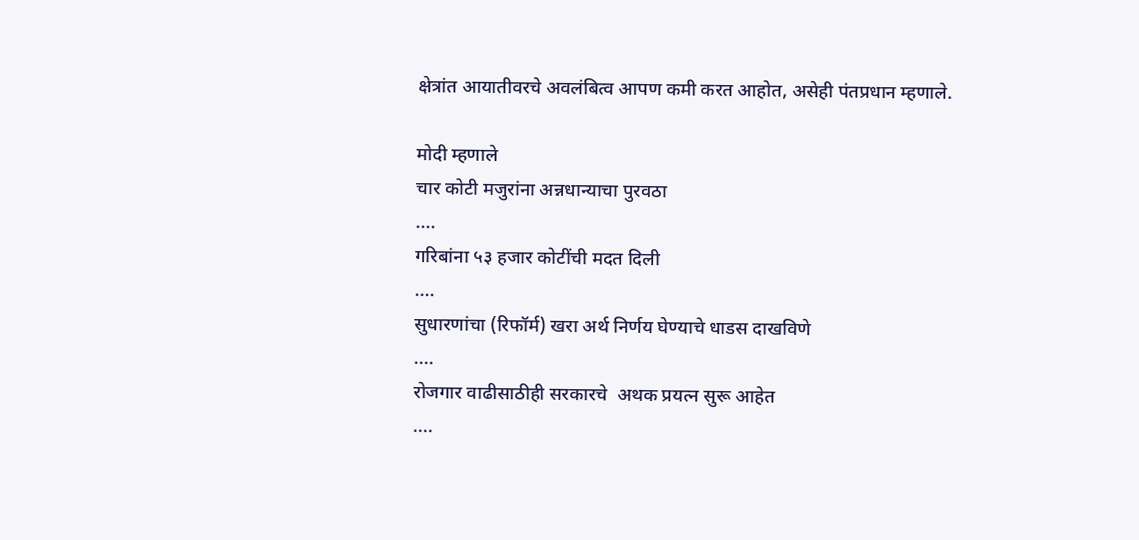क्षेत्रांत आयातीवरचे अवलंबित्व आपण कमी करत आहोत, असेही पंतप्रधान म्हणाले.

मोदी म्हणाले
चार कोटी मजुरांना अन्नधान्याचा पुरवठा
....
गरिबांना ५३ हजार कोटींची मदत दिली
....
सुधारणांचा (रिफॉर्म) खरा अर्थ निर्णय घेण्याचे धाडस दाखविणे
....
रोजगार वाढीसाठीही सरकारचे  अथक प्रयत्न सुरू आहेत
....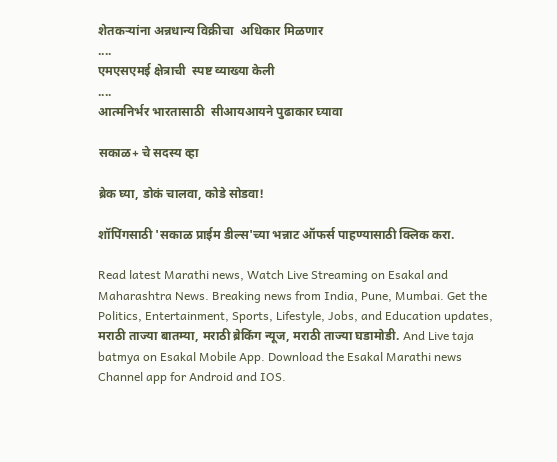शेतकऱ्यांना अन्नधान्य विक्रीचा  अधिकार मिळणार
....
एमएसएमई क्षेत्राची  स्पष्ट व्याख्या केली
....
आत्मनिर्भर भारतासाठी  सीआयआयने पुढाकार घ्यावा

सकाळ+ चे सदस्य व्हा

ब्रेक घ्या, डोकं चालवा, कोडे सोडवा!

शॉपिंगसाठी 'सकाळ प्राईम डील्स'च्या भन्नाट ऑफर्स पाहण्यासाठी क्लिक करा.

Read latest Marathi news, Watch Live Streaming on Esakal and Maharashtra News. Breaking news from India, Pune, Mumbai. Get the Politics, Entertainment, Sports, Lifestyle, Jobs, and Education updates, मराठी ताज्या बातम्या, मराठी ब्रेकिंग न्यूज, मराठी ताज्या घडामोडी. And Live taja batmya on Esakal Mobile App. Download the Esakal Marathi news Channel app for Android and IOS.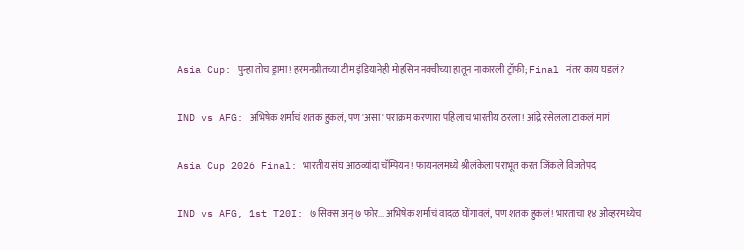Asia Cup: पुन्हा तोच ड्रामा! हरमनप्रीतच्या टीम इंडियानेही मोहसिन नक्वीच्या हातून नाकारली ट्रॉफी; Final नंतर काय घडलं?

IND vs AFG: अभिषेक शर्माचं शतक हुकलं, पण 'असा' पराक्रम करणारा पहिलाच भारतीय ठरला! आंद्रे रसेलला टाकलं मागं

Asia Cup 2026 Final: भारतीय संघ आठव्यांदा चॅम्पियन! फायनलमध्ये श्रीलंकेला पराभूत करत जिंकले विजतेपद

IND vs AFG, 1st T20I: ७ सिक्स अन् ७ फोर... अभिषेक शर्माचं वादळ घोंगावलं, पण शतक हुकलं! भारताचा १४ ओव्हरमध्येच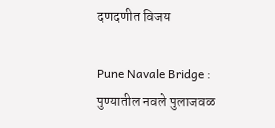दणदणीत विजय

Pune Navale Bridge : पुण्यातील नवले पुलाजवळ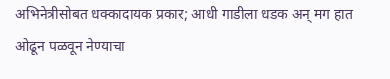अभिनेत्रीसोबत धक्कादायक प्रकार; आधी गाडीला धडक अन् मग हात ओढून पळवून नेण्याचा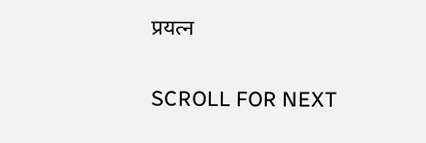प्रयत्न

SCROLL FOR NEXT